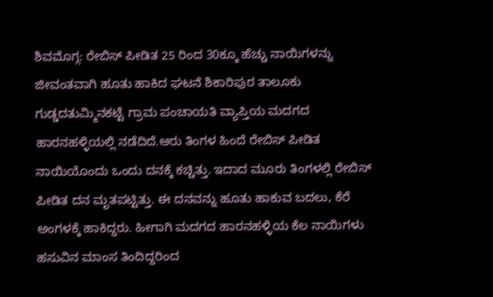ಶಿವಮೊಗ್ಗ: ರೇಬಿಸ್ ಪೀಡಿತ 25 ರಿಂದ 30ಕ್ಕೂ ಹೆಚ್ಚು ನಾಯಿಗಳನ್ನು ಜೀವಂತವಾಗಿ ಹೂತು ಹಾಕಿದ ಘಟನೆ ಶಿಕಾರಿಪುರ ತಾಲೂಕು ಗುಡ್ಡದತುಮ್ಮಿನಕಟ್ಟೆ ಗ್ರಾಮ ಪಂಚಾಯತಿ ವ್ಯಾಪ್ತಿಯ ಮದಗದ ಹಾರನಹಳ್ಳಿಯಲ್ಲಿ ನಡೆದಿದೆ.ಆರು ತಿಂಗಳ ಹಿಂದೆ ರೇಬಿಸ್ ಪೀಡಿತ ನಾಯಿಯೊಂದು ಒಂದು ದನಕ್ಕೆ ಕಚ್ಚಿತ್ತು. ಇದಾದ ಮೂರು ತಿಂಗಳಲ್ಲಿ ರೇಬಿಸ್ ಪೀಡಿತ ದನ ಮೃತಪಟ್ಟಿತ್ತು. ಈ ದನವನ್ನು ಹೂತು ಹಾಕುವ ಬದಲು, ಕೆರೆ ಅಂಗಳಕ್ಕೆ ಹಾಕಿದ್ದರು. ಹೀಗಾಗಿ ಮದಗದ ಹಾರನಹಳ್ಳಿಯ ಕೆಲ ನಾಯಿಗಳು ಹಸುವಿನ ಮಾಂಸ ತಿಂದಿದ್ದರಿಂದ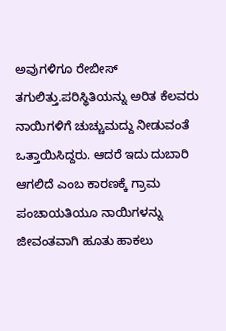ಅವುಗಳಿಗೂ ರೇಬೀಸ್ ತಗುಲಿತ್ತು.ಪರಿಸ್ಥಿತಿಯನ್ನು ಅರಿತ ಕೆಲವರು ನಾಯಿಗಳಿಗೆ ಚುಚ್ಚುಮದ್ದು ನೀಡುವಂತೆ ಒತ್ತಾಯಿಸಿದ್ದರು. ಆದರೆ ಇದು ದುಬಾರಿ ಆಗಲಿದೆ ಎಂಬ ಕಾರಣಕ್ಕೆ ಗ್ರಾಮ ಪಂಚಾಯತಿಯೂ ನಾಯಿಗಳನ್ನು ಜೀವಂತವಾಗಿ ಹೂತು ಹಾಕಲು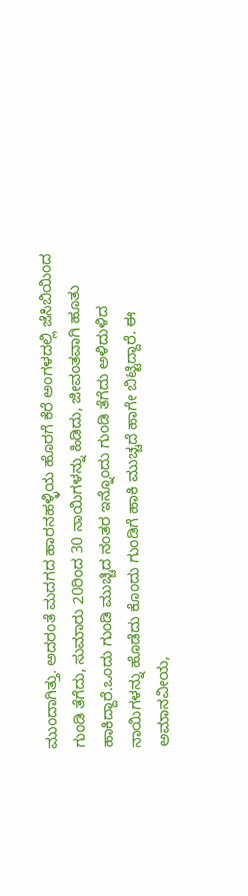ಮುಂದಾಗಿತ್ತು. ಅದರಂತೆ ಮದಗದ ಹಾರನಹಳ್ಳಿಯ ಹೊರಗೆ ಕೆರೆ ಅಂಗಳದಲ್ಲಿ ಜೆಸಿಬಿಯಿಂದ ಗುಂಡಿ ತೆಗೆದು, ಸುಮಾರು 20ರಿಂದ 30 ನಾಯಿಗಳನ್ನು ಹಿಡಿದು, ಜೀವಂತವಾಗಿ ಹೂತು ಹಾಕಿದ್ದಾರೆ.ಒಂದು ಗುಂಡಿ ಮುಚ್ಚಿದ ನಂತರ ಇನ್ನೊಂದು ಗುಂಡಿ ತೆಗೆದು ಅಳಿದುಳಿದ ನಾಯಿಗಳನ್ನು ಹೊಡೆದು ಕೊಂದು ಗುಂಡಿಗೆ ಹಾಕಿ ಮುಚ್ಚದೆ ಹಾಗೇ ಬಿಟ್ಟಿದ್ದಾರೆ. ಈ ಅಮಾನವೀಯ,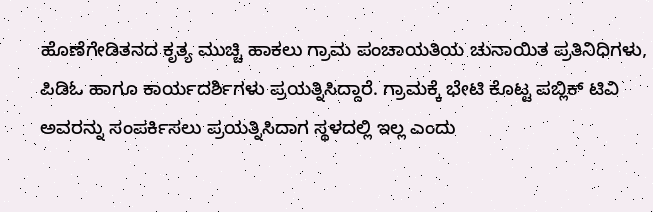ಹೊಣೆಗೇಡಿತನದ ಕೃತ್ಯ ಮುಚ್ಚಿ ಹಾಕಲು ಗ್ರಾಮ ಪಂಚಾಯತಿಯ ಚುನಾಯಿತ ಪ್ರತಿನಿಧಿಗಳು, ಪಿಡಿಓ ಹಾಗೂ ಕಾರ್ಯದರ್ಶಿಗಳು ಪ್ರಯತ್ನಿಸಿದ್ದಾರೆ. ಗ್ರಾಮಕ್ಕೆ ಭೇಟಿ ಕೊಟ್ಟ ಪಬ್ಲಿಕ್ ಟಿವಿ ಅವರನ್ನು ಸಂಪರ್ಕಿಸಲು ಪ್ರಯತ್ನಿಸಿದಾಗ ಸ್ಥಳದಲ್ಲಿ ಇಲ್ಲ ಎಂದು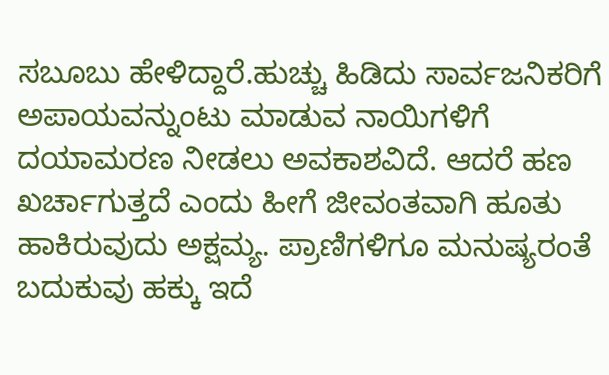ಸಬೂಬು ಹೇಳಿದ್ದಾರೆ.ಹುಚ್ಚು ಹಿಡಿದು ಸಾರ್ವಜನಿಕರಿಗೆ ಅಪಾಯವನ್ನುಂಟು ಮಾಡುವ ನಾಯಿಗಳಿಗೆ ದಯಾಮರಣ ನೀಡಲು ಅವಕಾಶವಿದೆ. ಆದರೆ ಹಣ ಖರ್ಚಾಗುತ್ತದೆ ಎಂದು ಹೀಗೆ ಜೀವಂತವಾಗಿ ಹೂತು ಹಾಕಿರುವುದು ಅಕ್ಷಮ್ಯ. ಪ್ರಾಣಿಗಳಿಗೂ ಮನುಷ್ಯರಂತೆ ಬದುಕುವು ಹಕ್ಕು ಇದೆ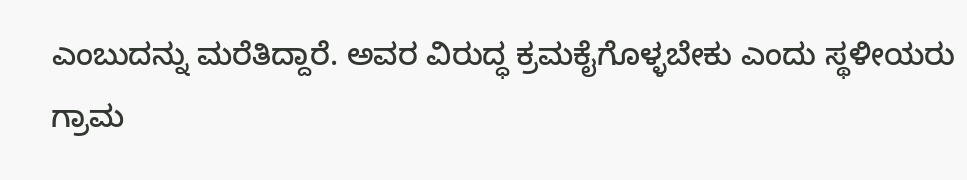ಎಂಬುದನ್ನು ಮರೆತಿದ್ದಾರೆ. ಅವರ ವಿರುದ್ಧ ಕ್ರಮಕೈಗೊಳ್ಳಬೇಕು ಎಂದು ಸ್ಥಳೀಯರು ಗ್ರಾಮ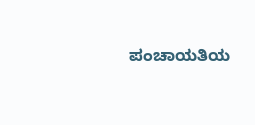ಪಂಚಾಯತಿಯ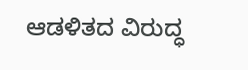ಆಡಳಿತದ ವಿರುದ್ಧ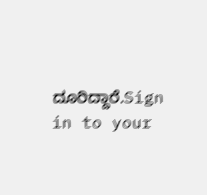ದೂರಿದ್ದಾರೆ.Sign in to your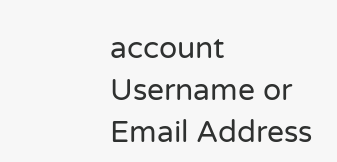account
Username or Email Address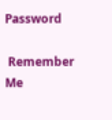Password

 Remember Me